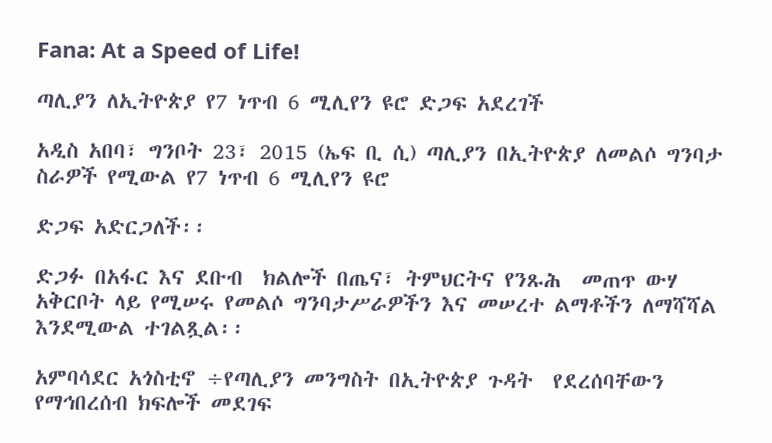Fana: At a Speed of Life!

ጣሊያን ለኢትዮጵያ የ7 ነጥብ 6 ሚሊየን ዩሮ ድጋፍ አደረገች

አዲስ አበባ፣ ግንቦት 23፣ 2015 (ኤፍ ቢ ሲ) ጣሊያን በኢትዮጵያ ለመልሶ ግንባታ ስራዎች የሚውል የ7 ነጥብ 6 ሚሊየን ዩሮ

ድጋፍ አድርጋለች፡፡

ድጋፉ በአፋር እና ደቡብ  ክልሎች በጤና፣ ትምህርትና የንጹሕ  መጠጥ ውሃ አቅርቦት ላይ የሚሠሩ የመልሶ ግንባታሥራዎችን እና መሠረተ ልማቶችን ለማሻሻል እንደሚውል ተገልጿል፡፡

አምባሳደር አጎስቲኖ ÷የጣሊያን መንግስት በኢትዮጵያ ጉዳት  የደረሰባቸውን የማኅበረሰብ ክፍሎች መደገፍ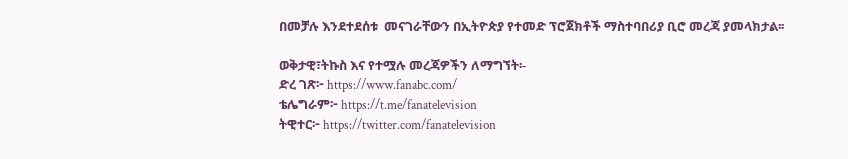በመቻሉ እንደተደሰቱ  መናገራቸውን በኢትዮጵያ የተመድ ፕሮጀክቶች ማስተባበሪያ ቢሮ መረጃ ያመላክታል፡፡

ወቅታዊ፣ትኩስ እና የተሟሉ መረጃዎችን ለማግኘት፡-
ድረ ገጽ፦ https://www.fanabc.com/
ቴሌግራም፦ https://t.me/fanatelevision
ትዊተር፦ https://twitter.com/fanatelevision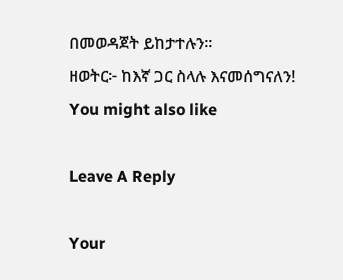በመወዳጀት ይከታተሉን፡፡
ዘወትር፦ ከእኛ ጋር ስላሉ እናመሰግናለን!
You might also like

Leave A Reply

Your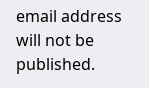email address will not be published.